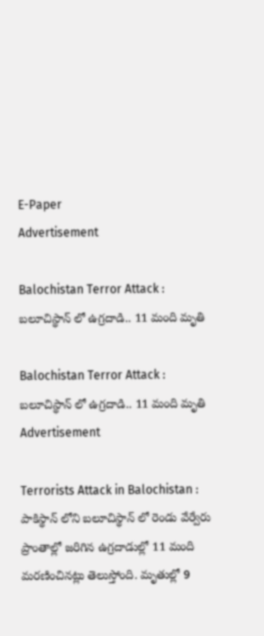E-Paper
Advertisement

Balochistan Terror Attack : బలూచిస్థాన్ లో ఉగ్రదాడి.. 11 మంది మృతి

Balochistan Terror Attack : బలూచిస్థాన్ లో ఉగ్రదాడి.. 11 మంది మృతి
Advertisement

Terrorists Attack in Balochistan : పాకిస్థాన్ లోని బలూచిస్థాన్ లో రెండు వేర్వేరు ప్రాంతాల్లో జరిగిన ఉగ్రదాడుల్లో 11 మంది మరణించినట్లు తెలుస్తోంది. మృతుల్లో 9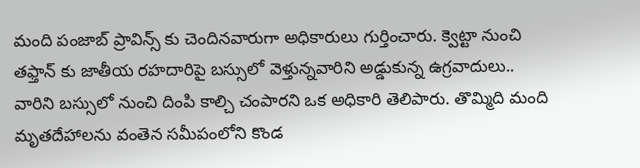మంది పంజాబ్ ప్రావిన్స్ కు చెందినవారుగా అధికారులు గుర్తించారు. క్వెట్టా నుంచి తఫ్తాన్ కు జాతీయ రహదారిపై బస్సులో వెళ్తున్నవారిని అడ్డుకున్న ఉగ్రవాదులు.. వారిని బస్సులో నుంచి దింపి కాల్చి చంపారని ఒక అధికారి తెలిపారు. తొమ్మిది మంది మృతదేహాలను వంతెన సమీపంలోని కొండ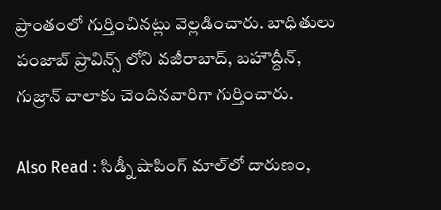ప్రాంతంలో గుర్తించినట్లు వెల్లడించారు. బాధితులు పంజాబ్ ప్రావిన్స్ లోని వజీరాబాద్, బహౌద్దీన్, గుజ్రాన్ వాలాకు చెందినవారిగా గుర్తించారు.

Also Read : సిడ్నీ షాపింగ్ మాల్‌లో దారుణం,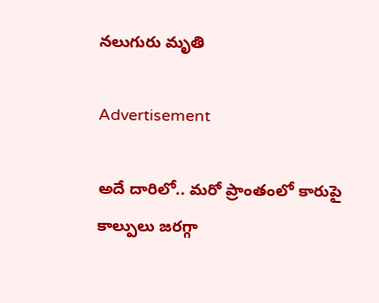నలుగురు మృతి

Advertisement

అదే దారిలో.. మరో ప్రాంతంలో కారుపై కాల్పులు జరగ్గా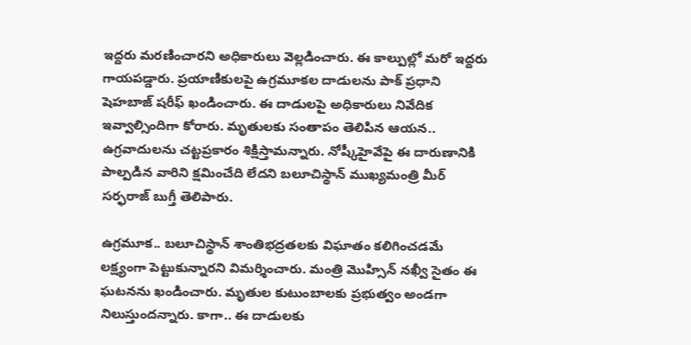ఇద్దరు మరణించారని అధికారులు వెల్లడించారు. ఈ కాల్పుల్లో మరో ఇద్దరు గాయపడ్డారు. ప్రయాణికులపై ఉగ్రమూకల దాడులను పాక్ ప్రధాని షెహబాజ్ షరీఫ్ ఖండించారు. ఈ దాడులపై అధికారులు నివేదిక ఇవ్వాల్సిందిగా కోరారు. మృతులకు సంతాపం తెలిపిన ఆయన.. ఉగ్రవాదులను చట్టప్రకారం శిక్షిస్తామన్నారు. నోష్కీహైవేపై ఈ దారుణానికి పాల్పడిన వారిని క్షమించేది లేదని బలూచిస్థాన్ ముఖ్యమంత్రి మీర్ సర్ఫరాజ్ బుగ్తీ తెలిపారు.

ఉగ్రమూక.. బలూచిస్థాన్ శాంతిభద్రతలకు విఘాతం కలిగించడమే లక్ష్యంగా పెట్టుకున్నారని విమర్శించారు. మంత్రి మొహ్సిన్ నఖ్వీ సైతం ఈ ఘటనను ఖండించారు. మృతుల కుటుంబాలకు ప్రభుత్వం అండగా నిలుస్తుందన్నారు. కాగా.. ఈ దాడులకు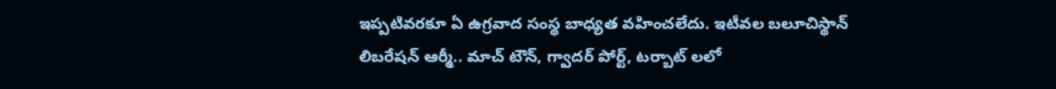ఇప్పటివరకూ ఏ ఉగ్రవాద సంస్థ బాధ్యత వహించలేదు. ఇటీవల బలూచిస్థాన్ లిబరేషన్ ఆర్మీ.. మాచ్ టౌన్, గ్వాదర్ పోర్ట్, టర్బాట్ లలో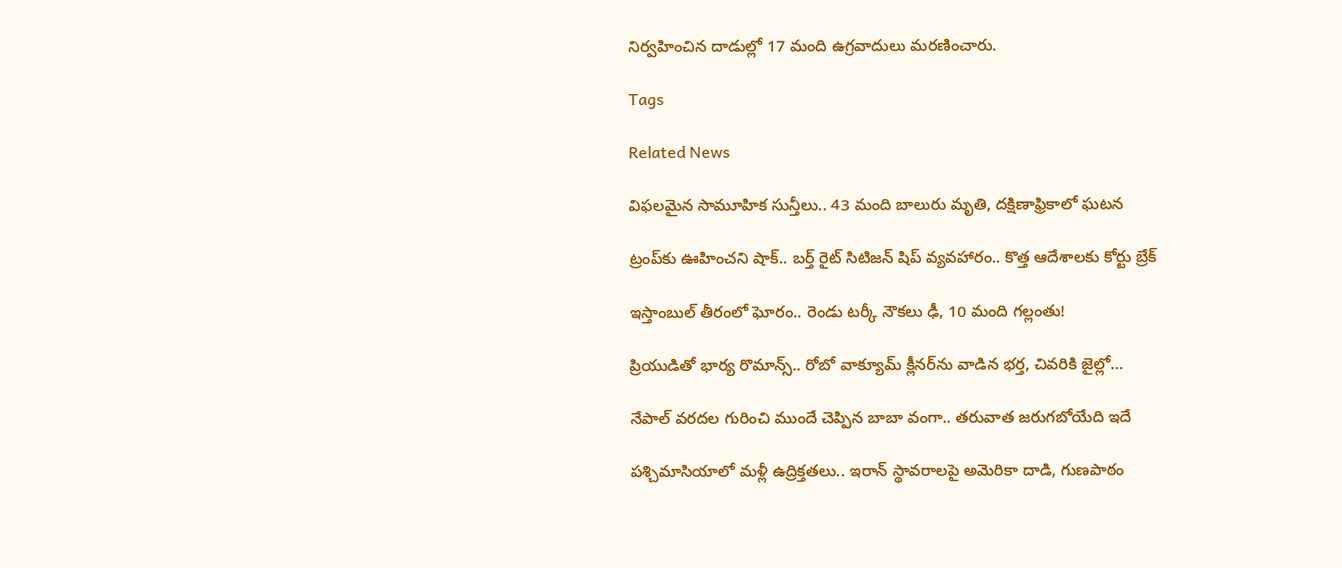నిర్వహించిన దాడుల్లో 17 మంది ఉగ్రవాదులు మరణించారు.

Tags

Related News

విఫలమైన సామూహిక సున్తీలు.. 43 మంది బాలురు మృతి, దక్షిణాఫ్రికాలో ఘటన

ట్రంప్‌‌కు ఊహించని షాక్‌.. బర్త్ రైట్ సిటిజన్ షిప్ వ్యవహారం.. కొత్త ఆదేశాలకు కోర్టు బ్రేక్

ఇస్తాంబుల్ తీరంలో ఘోరం.. రెండు టర్కీ నౌకలు ఢీ, 10 మంది గల్లంతు!

ప్రియుడితో భార్య రొమాన్స్.. రోబో వాక్యూమ్ క్లీనర్‌ను వాడిన భర్త, చివరికి జైల్లో…

నేపాల్ వరదల గురించి ముందే చెప్పిన బాబా వంగా.. తరువాత జరుగబోయేది ఇదే

పశ్చిమాసియాలో మళ్లీ ఉద్రిక్తతలు.. ఇరాన్ స్థావరాలపై అమెరికా దాడి, గుణపాఠం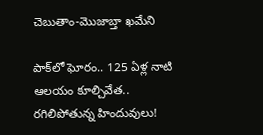చెబుతాం-మొజాబ్తా ఖమేని

పాక్‌లో ఘోరం.. 125 ఏళ్ల నాటి ఆలయం కూల్చివేత.. రగిలిపోతున్న హిందువులు!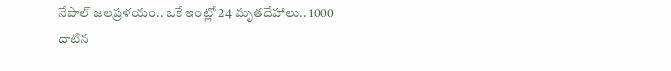నేపాల్ జలప్రళయం.. ఒకే ఇంట్లో 24 మృతదేహాలు.. 1000 దాటిన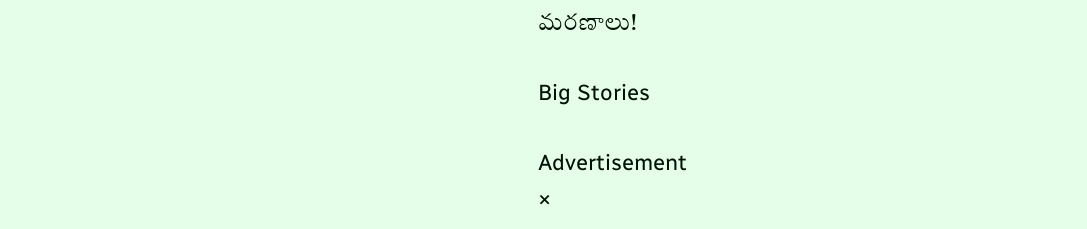మరణాలు!

Big Stories

Advertisement
×